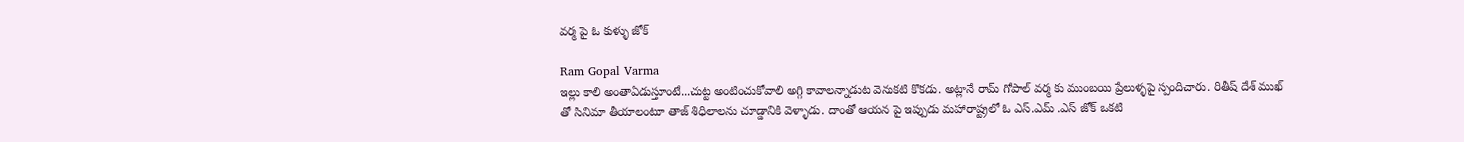వర్మ పై ఓ కుళ్ళు జోక్

Ram Gopal Varma
ఇల్లు కాలి అంతాఏడుస్తూంటే...చుట్ట అంటించుకోవాలి అగ్గి కావాలన్నాడుట వెనుకటి కొకడు. అట్లానే రామ్ గోపాల్ వర్మ కు ముంబయి ప్రేలుళ్ళపై స్పందిచారు. రితీష్ దేశ్ ముఖ్ తో సినిమా తీయాలంటూ తాజ్ శిధిలాలను చూడ్డానికి వెళ్ళాడు. దాంతో ఆయన పై ఇప్పుడు మహారాష్ట్రలో ఓ ఎస్.ఎమ్ .ఎస్ జోక్ ఒకటి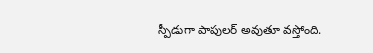స్పీడుగా పాపులర్ అవుతూ వస్తోంది.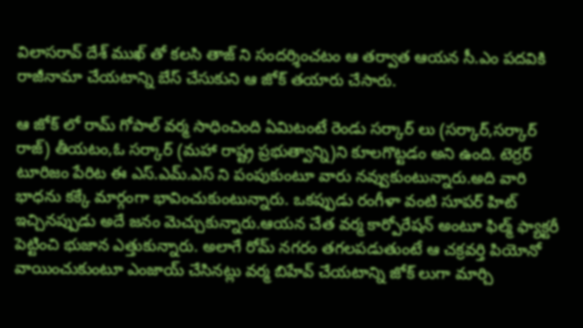విలాసరావ్ దేశ్ ముఖ్ తో కలసి తాజ్ ని సందర్శించటం ఆ తర్వాత ఆయన సీ.ఎం పదవికి రాజీనామా చేయటాన్ని బేస్ చేసుకుని ఆ జోక్ తయారు చేసారు.

ఆ జోక్ లో రామ్ గోపాల్ వర్మ సాధించింది ఏమిటంటే రెండు సర్కార్ లు (సర్కార్,సర్కార్ రాజ్) తీయటం,ఓ సర్కార్ (మహా రాష్ట్ర ప్రభుత్వాన్ని)ని కూలగొట్టడం అని ఉంది. టెర్రర్ టూరిజం పేరిట ఈ ఎస్.ఎమ్.ఎస్ ని పంపుకుంటూ వారు నవ్వుకుంటున్నారు.అది వారి భాధను కక్కే మార్గంగా భావించుకుంటున్నారు. ఒకప్పుడు రంగీళా వంటి సూపర్ హిట్ ఇచ్చినప్పుడు అదే జనం మెచ్చుకున్నారు.ఆయన చేత వర్మ కార్పోరేషన్ అంటూ ఫిల్మ్ ఫ్యాక్టరీ పెట్టించి భుజాన ఎత్తుకున్నారు. అలాగే రోమ్ నగరం తగలపడుతుంటే ఆ చక్రవర్తి పియోనో వాయించుకుంటూ ఎంజాయ్ చేసినట్లు వర్మ బిహేవ్ చేయటాన్ని జోక్ లుగా మార్చి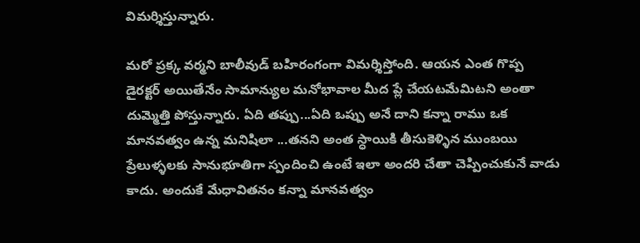విమర్శిస్తున్నారు.

మరో ప్రక్క వర్మని బాలీవుడ్ బహిరంగంగా విమర్శిస్తోంది. ఆయన ఎంత గొప్ప డైరక్టర్ అయితేనేం సామాన్యుల మనోభావాల మీద ప్లే చేయటమేమిటని అంతా దుమ్మెత్తి పోస్తున్నారు. ఏది తప్పు...ఏది ఒప్పు అనే దాని కన్నా రాము ఒక మానవత్వం ఉన్న మనిషిలా ...తనని అంత స్ధాయికి తీసుకెళ్ళిన ముంబయి ప్రేలుళ్ళలకు సానుభూతిగా స్పందించి ఉంటే ఇలా అందరి చేతా చెప్పించుకునే వాడు కాదు. అందుకే మేధావితనం కన్నా మానవత్వం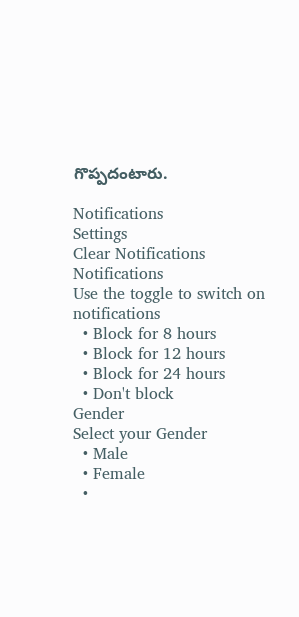గొప్పదంటారు.

Notifications
Settings
Clear Notifications
Notifications
Use the toggle to switch on notifications
  • Block for 8 hours
  • Block for 12 hours
  • Block for 24 hours
  • Don't block
Gender
Select your Gender
  • Male
  • Female
  •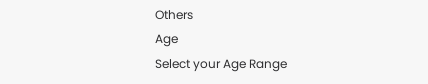Others
Age
Select your Age Range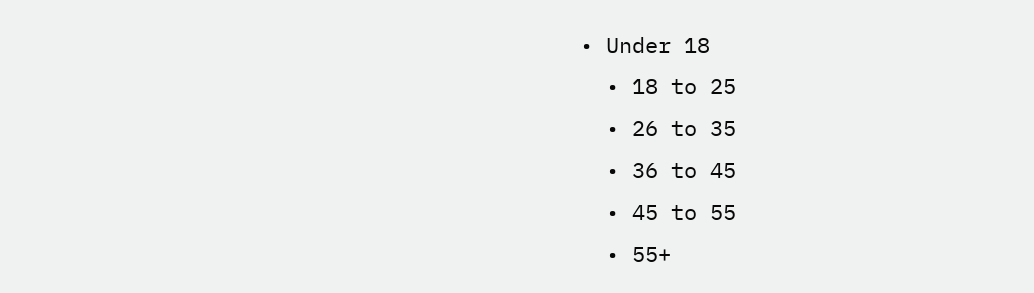• Under 18
  • 18 to 25
  • 26 to 35
  • 36 to 45
  • 45 to 55
  • 55+